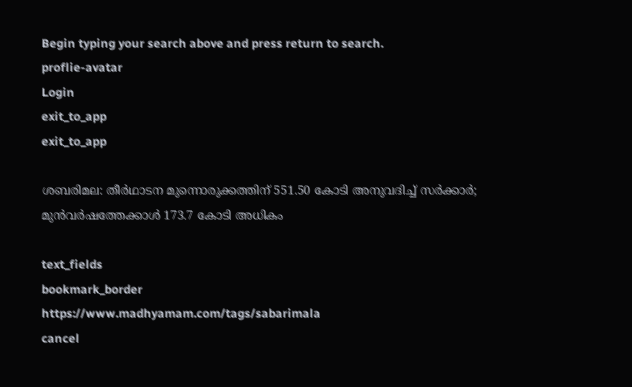Begin typing your search above and press return to search.
proflie-avatar
Login
exit_to_app
exit_to_app

ശബരിമല: തീർഥാടന മുന്നൊരുക്കത്തിന് 551.50 കോടി അനുവദിച്ച് സർക്കാർ; മുൻവർഷത്തേക്കാൾ 173.7 കോടി അധികം

text_fields
bookmark_border
https://www.madhyamam.com/tags/sabarimala
cancel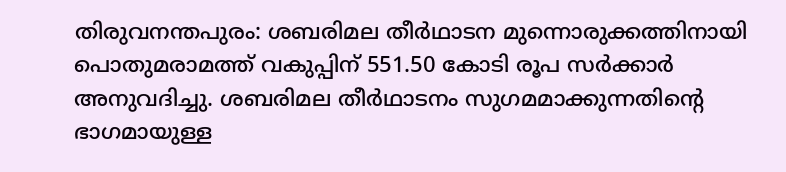തിരുവനന്തപുരം: ശബരിമല തീർഥാടന മുന്നൊരുക്കത്തിനായി പൊതുമരാമത്ത് വകുപ്പിന് 551.50 കോടി രൂപ സർക്കാർ അനുവദിച്ചു. ശബരിമല തീർഥാടനം സുഗമമാക്കുന്നതിന്റെ ഭാഗമായുള്ള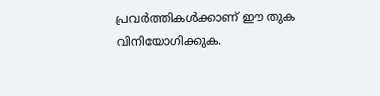പ്രവർത്തികൾക്കാണ് ഈ തുക വിനിയോഗിക്കുക.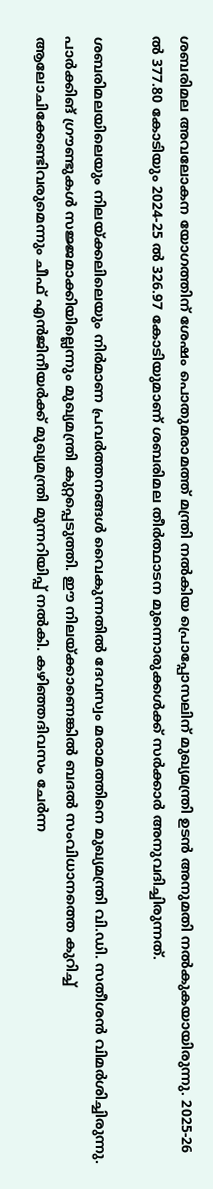ശബരിമല അവലോകന യോഗത്തിന് ശേഷം പൊതുമരാമത്ത് മന്ത്രി നൽകിയ പ്രൊപ്പോസലിന് മുഖ്യമന്ത്രി ഉടൻ അനുമതി നൽകുകയായിരുന്നു. 2025-26 ൽ 377.80 കോടിയും 2024-25 ൽ 326.97 കോടിയുമാണ് ശബരിമല തീർത്ഥാടന മുന്നൊരുക്കൾക്ക് സർക്കാർ അനുവദിച്ചിരുന്നത്.

ശബരിമലയിലെയും നിലയ്ക്കലിലെയും നിർമാണ പ്രവർത്തനങ്ങള്‍ വൈകുന്നതിൽ ദേവസ്വം മരാമത്തിനെ മുഖ്യമന്ത്രി വി.ഡി. സതീശൻ വിമർശിച്ചിരുന്നു. പാര്‍ക്കിങ് ഗ്രൗണ്ടുകള്‍ സജ്ജമാക്കിയില്ലെന്നും മുഖ്യമന്ത്രി കുറ്റപ്പെടുത്തി. ഈ നിലയ്ക്കാണെങ്കിൽ ബദൽ സംവിധാനത്തെ കുറിച്ച് ആലോചിക്കേണ്ടിവരുമെന്നും ചീഫ് എൻജിനീയര്‍ക്ക് മുഖ്യമന്ത്രി മുന്നറിയിപ്പ് നൽകി. കഴിഞ്ഞദിവസം ചേർന്ന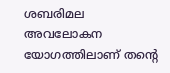ശബരിമല അവലോകന യോഗത്തിലാണ് തന്‍റെ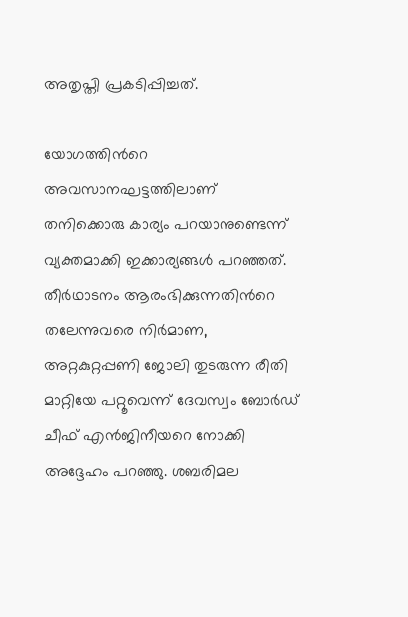അതൃപ്തി പ്രകടിപ്പിച്ചത്.

യോഗത്തിന്‍റെ അവസാനഘട്ടത്തിലാണ് തനിക്കൊരു കാര്യം പറയാനുണ്ടെന്ന് വ്യക്തമാക്കി ഇക്കാര്യങ്ങൾ പറഞ്ഞത്. തീർഥാടനം ആരംഭിക്കുന്നതിന്‍റെ തലേന്നുവരെ നിർമാണ, അറ്റകുറ്റപ്പണി ജോലി തുടരുന്ന രീതി മാറ്റിയേ പറ്റൂവെന്ന് ദേവസ്വം ബോർഡ് ചീഫ് എൻജിനീയറെ നോക്കി അദ്ദേഹം പറഞ്ഞു. ശബരിമല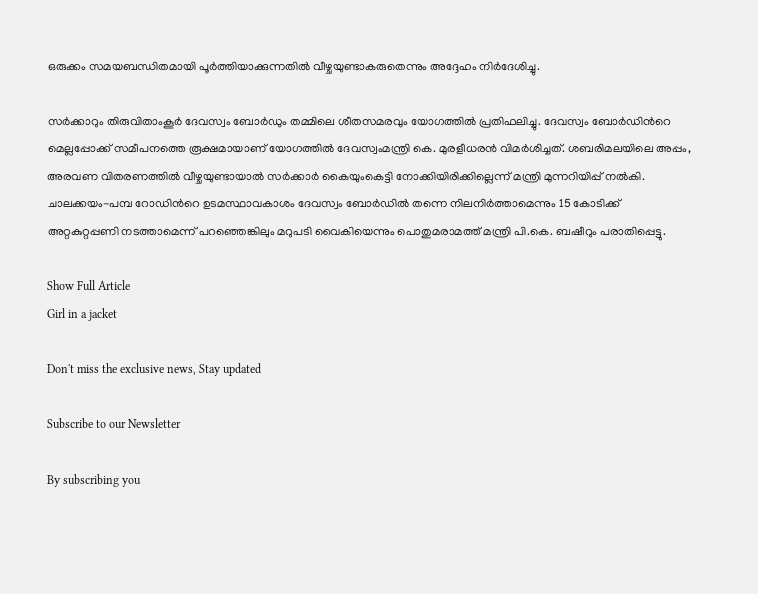ഒരുക്കം സമയബന്ധിതമായി പൂർത്തിയാക്കുന്നതിൽ വീഴ്ചയുണ്ടാകരുതെന്നും അദ്ദേഹം നിർദേശിച്ചു.

സര്‍ക്കാറും തിരുവിതാംകൂര്‍ ദേവസ്വം ബോർഡും തമ്മിലെ ശീതസമരവും യോഗത്തിൽ പ്രതിഫലിച്ചു. ദേവസ്വം ബോർഡിന്‍റെ മെല്ലപ്പോക്ക് സമീപനത്തെ രൂക്ഷമായാണ് യോഗത്തിൽ ദേവസ്വംമന്ത്രി കെ. മുരളീധരൻ വിമർശിച്ചത്. ശബരിമലയിലെ അപ്പം, അരവണ വിതരണത്തിൽ വീഴ്ചയുണ്ടായാൽ സർക്കാർ കൈയുംകെട്ടി നോക്കിയിരിക്കില്ലെന്ന് മന്ത്രി മുന്നറിയിപ്പ് നൽകി. ചാലക്കയം-പമ്പ റോഡിന്‍റെ ഉടമസ്ഥാവകാശം ദേവസ്വം ബോർഡിൽ തന്നെ നിലനിര്‍ത്താമെന്നും 15 കോടിക്ക് അറ്റകുറ്റപ്പണി നടത്താമെന്ന് പറഞ്ഞെങ്കിലും മറുപടി വൈകിയെന്നും പൊതുമരാമത്ത് മന്ത്രി പി.കെ. ബഷീറും പരാതിപ്പെട്ടു.

Show Full Article
Girl in a jacket

Don't miss the exclusive news, Stay updated

Subscribe to our Newsletter

By subscribing you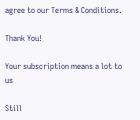agree to our Terms & Conditions.

Thank You!

Your subscription means a lot to us

Still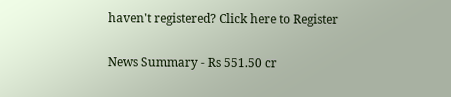haven't registered? Click here to Register

News Summary - Rs 551.50 cr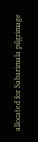allocated for Sabarimala pilgrimage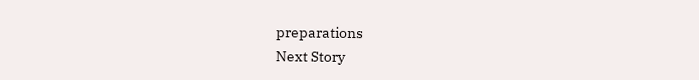preparations
Next Story